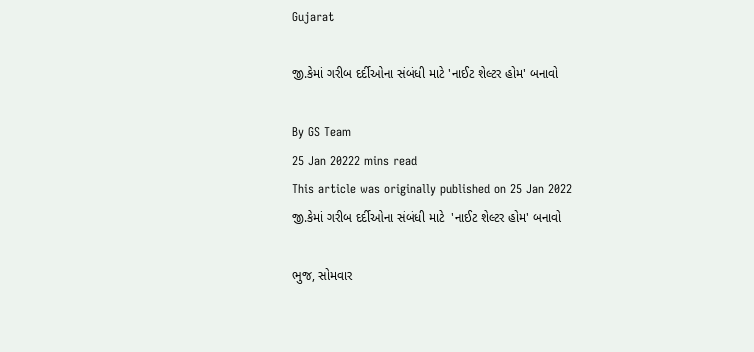Gujarat

જી.કેમાં ગરીબ દર્દીઓના સંબંધી માટે 'નાઈટ શેલ્ટર હોમ' બનાવો

By GS Team
25 Jan 20222 mins read
This article was originally published on 25 Jan 2022
જી.કેમાં ગરીબ દર્દીઓના સંબંધી માટે  'નાઈટ શેલ્ટર હોમ' બનાવો

ભુજ, સોમવાર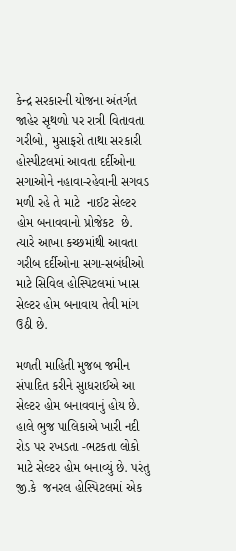કેન્દ્ર સરકારની યોજના અંતર્ગત જાહેર સૃથળો પર રાત્રી વિતાવતા ગરીબો, મુસાફરો તાથા સરકારી હોસ્પીટલમાં આવતા દર્દીઓના સગાઓને નહાવા-રહેવાની સગવડ મળી રહે તે માટે  નાઈટ સેલ્ટર હોમ બનાવવાનો પ્રોજેકટ  છે. ત્યારે આખા કચ્છમાંથી આવતા ગરીબ દર્દીઓના સગા-સબંધીઓ માટે સિવિલ હોસ્પિટલમાં ખાસ સેલ્ટર હોમ બનાવાય તેવી માંગ ઉઠી છે.

મળતી માહિતી મુજબ જમીન સંપાદિત કરીને સુાધરાઈએ આ સેલ્ટર હોમ બનાવવાનું હોય છે. હાલે ભુજ પાલિકાએ ખારી નદી રોડ પર રખડતા -ભટકતા લોકો માટે સેલ્ટર હોમ બનાવ્યું છે. પરંતુ જી.કે  જનરલ હોસ્પિટલમાં એક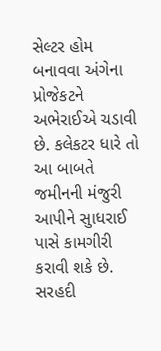સેલ્ટર હોમ બનાવવા અંગેના પ્રોજેકટને અભેરાઈએ ચડાવી છે. કલેકટર ધારે તો આ બાબતે જમીનની મંજુરી આપીને સુાધરાઈ પાસે કામગીરી કરાવી શકે છે.   સરહદી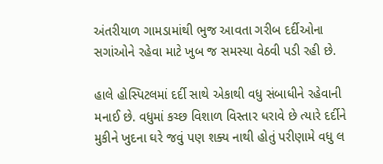અંતરીયાળ ગામડામાંથી ભુજ આવતા ગરીબ દર્દીઓના સગાંઓને રહેવા માટે ખુબ જ સમસ્યા વેઠવી પડી રહી છે.

હાલે હોસ્પિટલમાં દર્દી સાથે એકાથી વધુ સંબાધીને રહેવાની મનાઈ છે. વધુમાં કચ્છ વિશાળ વિસ્તાર ધરાવે છે ત્યારે દર્દીને મુકીને ખુદના ઘરે જવું પણ શક્ય નાથી હોતું પરીણામે વધુ લ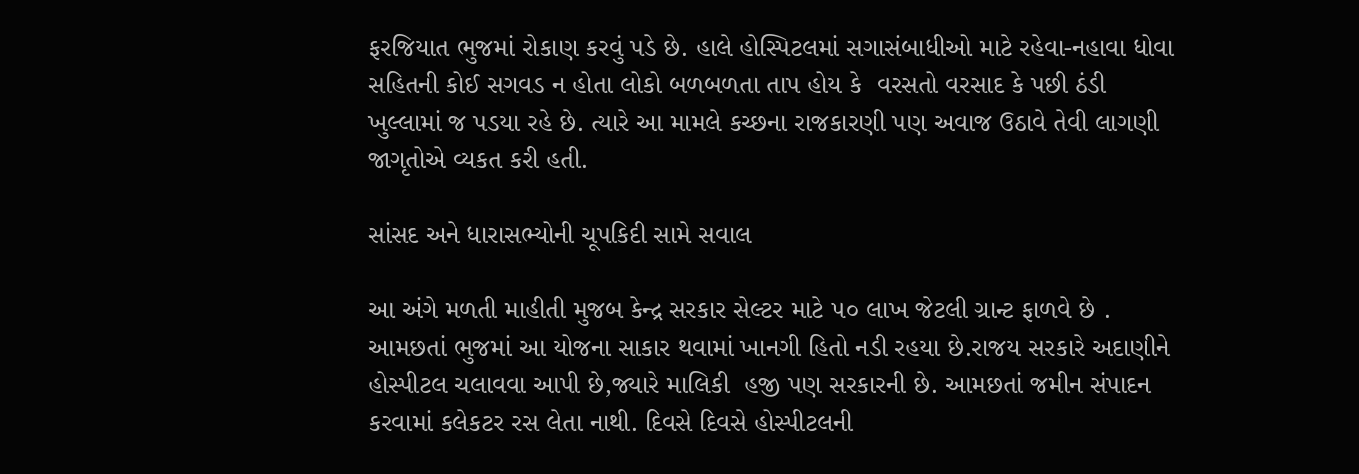ફરજિયાત ભુજમાં રોકાણ કરવું પડે છે. હાલે હોસ્પિટલમાં સગાસંબાધીઓ માટે રહેવા-નહાવા ધોવા સહિતની કોઈ સગવડ ન હોતા લોકો બળબળતા તાપ હોય કે  વરસતો વરસાદ કે પછી ઠંડી ખુલ્લામાં જ પડયા રહે છે. ત્યારે આ મામલે કચ્છના રાજકારણી પણ અવાજ ઉઠાવે તેવી લાગણી જાગૃતોએ વ્યકત કરી હતી.

સાંસદ અને ધારાસભ્યોની ચૂપકિદી સામે સવાલ

આ અંગે મળતી માહીતી મુજબ કેન્દ્ર સરકાર સેલ્ટર માટે ૫૦ લાખ જેટલી ગ્રાન્ટ ફાળવે છે . આમછતાં ભુજમાં આ યોજના સાકાર થવામાં ખાનગી હિતો નડી રહયા છે.રાજય સરકારે અદાણીને હોસ્પીટલ ચલાવવા આપી છે,જ્યારે માલિકી  હજી પણ સરકારની છે. આમછતાં જમીન સંપાદન કરવામાં કલેકટર રસ લેતા નાથી. દિવસે દિવસે હોસ્પીટલની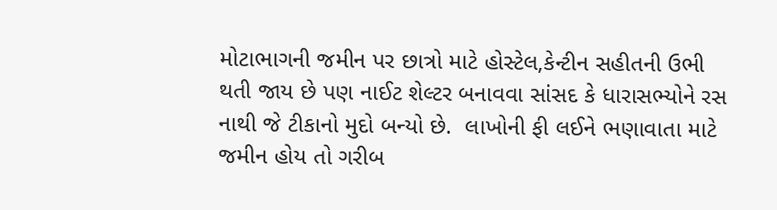મોટાભાગની જમીન પર છાત્રો માટે હોસ્ટેલ,કેન્ટીન સહીતની ઉભી થતી જાય છે પણ નાઈટ શેલ્ટર બનાવવા સાંસદ કે ધારાસભ્યોને રસ નાથી જે ટીકાનો મુદો બન્યો છે.  લાખોની ફી લઈને ભણાવાતા માટે  જમીન હોય તો ગરીબ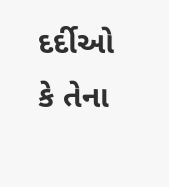દર્દીઓ કે તેના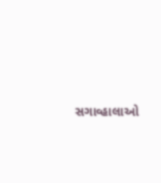સગાવ્હાલાઓ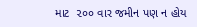માટ  ૨૦૦ વાર જમીન પણ ન હોય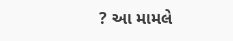? આ મામલે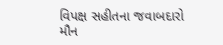વિપક્ષ સહીતના જવાબદારો મૌન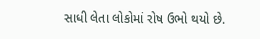સાધી લેતા લોકોમાં રોષ ઉભો થયો છે.